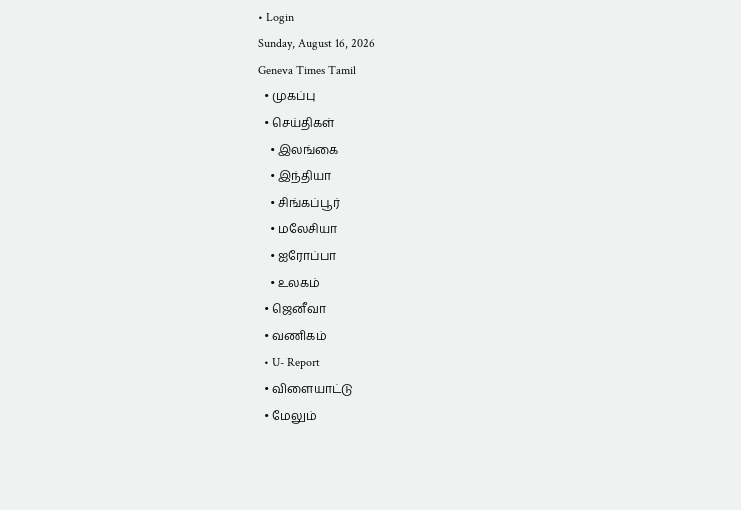• Login
Sunday, August 16, 2026
Geneva Times Tamil
  • முகப்பு
  • செய்திகள்
    • இலங்கை
    • இந்தியா
    • சிங்கப்பூர்
    • மலேசியா
    • ஐரோப்பா
    • உலகம்
  • ஜெனீவா
  • வணிகம்
  • U- Report
  • விளையாட்டு
  • மேலும்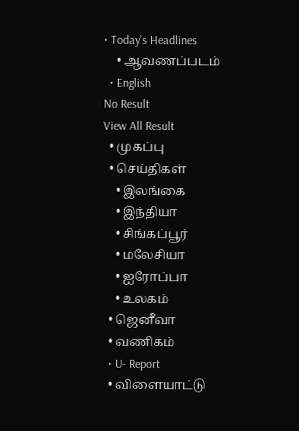• Today’s Headlines
    • ஆவணப்படம்
  • English
No Result
View All Result
  • முகப்பு
  • செய்திகள்
    • இலங்கை
    • இந்தியா
    • சிங்கப்பூர்
    • மலேசியா
    • ஐரோப்பா
    • உலகம்
  • ஜெனீவா
  • வணிகம்
  • U- Report
  • விளையாட்டு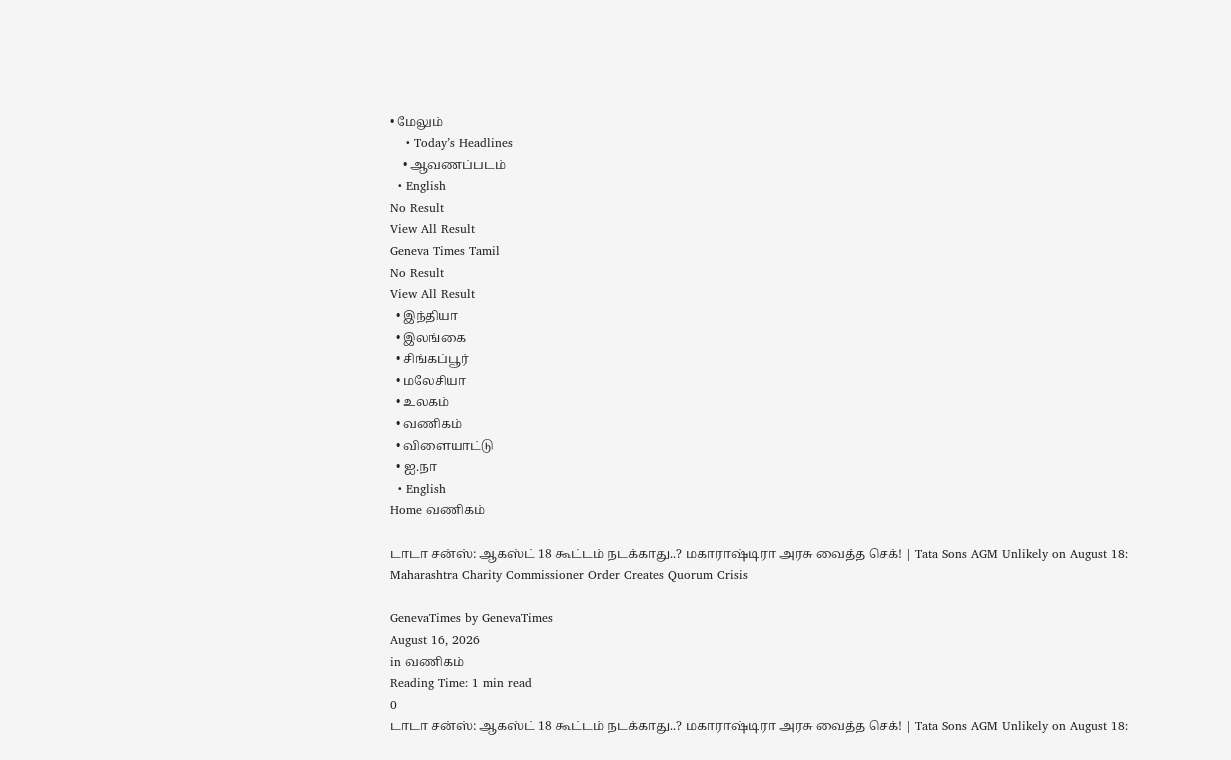• மேலும்
    • Today’s Headlines
    • ஆவணப்படம்
  • English
No Result
View All Result
Geneva Times Tamil
No Result
View All Result
  • இந்தியா
  • இலங்கை
  • சிங்கப்பூர்
  • மலேசியா
  • உலகம்
  • வணிகம்
  • விளையாட்டு
  • ஐ.நா
  • English
Home வணிகம்

டாடா சன்ஸ்: ஆகஸ்ட் 18 கூட்டம் நடக்காது..? மகாராஷ்டிரா அரசு வைத்த செக்! | Tata Sons AGM Unlikely on August 18: Maharashtra Charity Commissioner Order Creates Quorum Crisis

GenevaTimes by GenevaTimes
August 16, 2026
in வணிகம்
Reading Time: 1 min read
0
டாடா சன்ஸ்: ஆகஸ்ட் 18 கூட்டம் நடக்காது..? மகாராஷ்டிரா அரசு வைத்த செக்! | Tata Sons AGM Unlikely on August 18: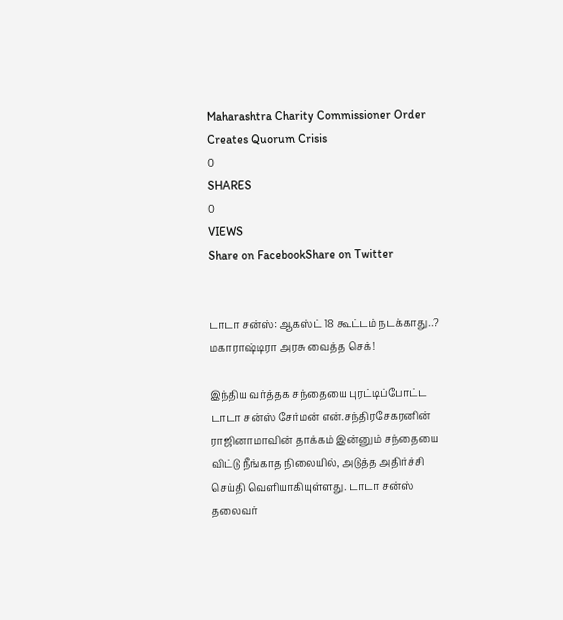Maharashtra Charity Commissioner Order Creates Quorum Crisis
0
SHARES
0
VIEWS
Share on FacebookShare on Twitter


டாடா சன்ஸ்: ஆகஸ்ட் 18 கூட்டம் நடக்காது..? மகாராஷ்டிரா அரசு வைத்த செக்!

இந்திய வர்த்தக சந்தையை புரட்டிப்போட்ட டாடா சன்ஸ் சேர்மன் என்.சந்திரசேகரனின் ராஜினாமாவின் தாக்கம் இன்னும் சந்தையை விட்டு நீங்காத நிலையில், அடுத்த அதிர்ச்சி செய்தி வெளியாகியுள்ளது. டாடா சன்ஸ் தலைவர்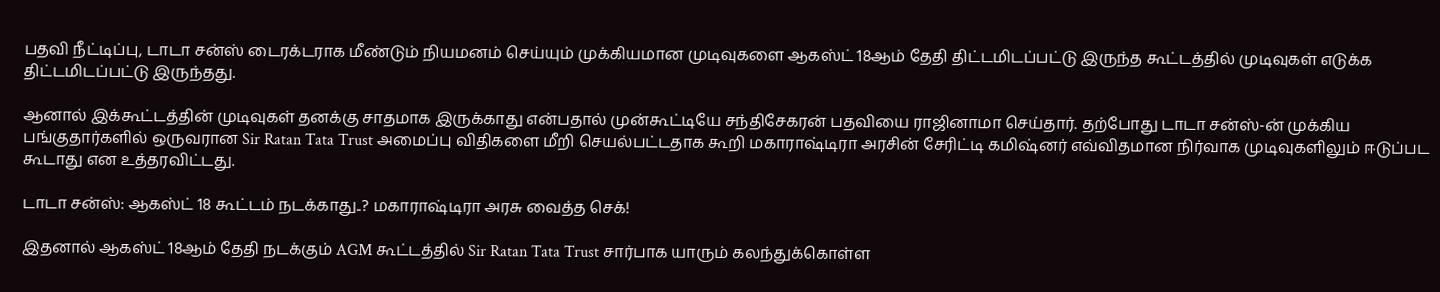பதவி நீட்டிப்பு, டாடா சன்ஸ் டைரக்டராக மீண்டும் நியமனம் செய்யும் முக்கியமான முடிவுகளை ஆகஸ்ட் 18ஆம் தேதி திட்டமிடப்பட்டு இருந்த கூட்டத்தில் முடிவுகள் எடுக்க திட்டமிடப்பட்டு இருந்தது.

ஆனால் இக்கூட்டத்தின் முடிவுகள் தனக்கு சாதமாக இருக்காது என்பதால் முன்கூட்டியே சந்திசேகரன் பதவியை ராஜினாமா செய்தார். தற்போது டாடா சன்ஸ்-ன் முக்கிய பங்குதார்களில் ஒருவரான Sir Ratan Tata Trust அமைப்பு விதிகளை மீறி செயல்பட்டதாக கூறி மகாராஷ்டிரா அரசின் சேரிட்டி கமிஷ்னர் எவ்விதமான நிர்வாக முடிவுகளிலும் ஈடுப்பட கூடாது என உத்தரவிட்டது.

டாடா சன்ஸ்: ஆகஸ்ட் 18 கூட்டம் நடக்காது..? மகாராஷ்டிரா அரசு வைத்த செக்!

இதனால் ஆகஸ்ட் 18ஆம் தேதி நடக்கும் AGM கூட்டத்தில் Sir Ratan Tata Trust சார்பாக யாரும் கலந்துக்கொள்ள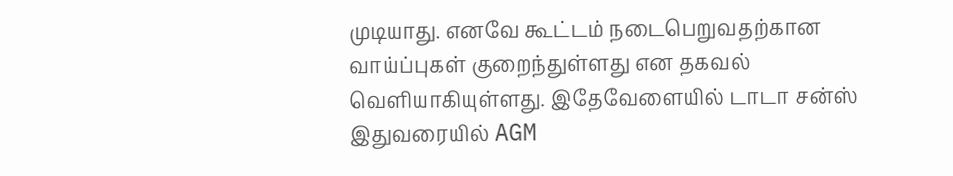முடியாது. எனவே கூட்டம் நடைபெறுவதற்கான வாய்ப்புகள் குறைந்துள்ளது என தகவல் வெளியாகியுள்ளது. இதேவேளையில் டாடா சன்ஸ் இதுவரையில் AGM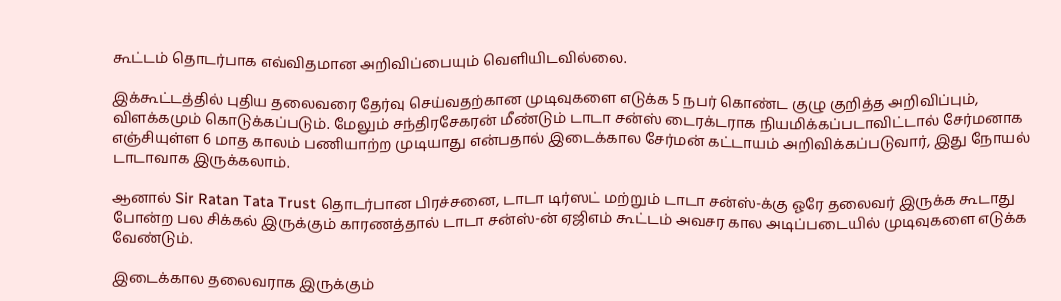கூட்டம் தொடர்பாக எவ்விதமான அறிவிப்பையும் வெளியிடவில்லை.

இக்கூட்டத்தில் புதிய தலைவரை தேர்வு செய்வதற்கான முடிவுகளை எடுக்க 5 நபர் கொண்ட குழு குறித்த அறிவிப்பும், விளக்கமும் கொடுக்கப்படும். மேலும் சந்திரசேகரன் மீண்டும் டாடா சன்ஸ் டைரக்டராக நியமிக்கப்படாவிட்டால் சேர்மனாக எஞ்சியுள்ள 6 மாத காலம் பணியாற்ற முடியாது என்பதால் இடைக்கால சேர்மன் கட்டாயம் அறிவிக்கப்படுவார், இது நோயல் டாடாவாக இருக்கலாம்.

ஆனால் Sir Ratan Tata Trust தொடர்பான பிரச்சனை, டாடா டிர்ஸட் மற்றும் டாடா சன்ஸ்-க்கு ஓரே தலைவர் இருக்க கூடாது போன்ற பல சிக்கல் இருக்கும் காரணத்தால் டாடா சன்ஸ்-ன் ஏஜிஎம் கூட்டம் அவசர கால அடிப்படையில் முடிவுகளை எடுக்க வேண்டும்.

இடைக்கால தலைவராக இருக்கும்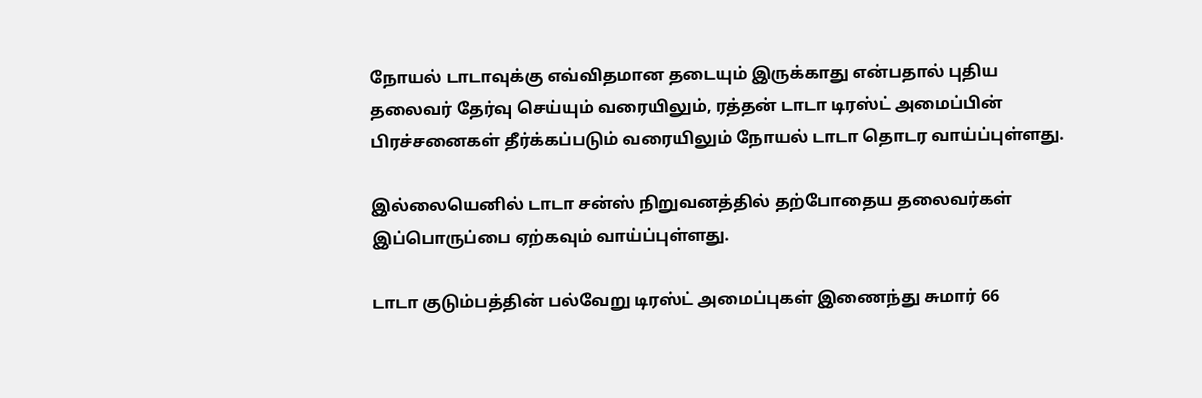நோயல் டாடாவுக்கு எவ்விதமான தடையும் இருக்காது என்பதால் புதிய தலைவர் தேர்வு செய்யும் வரையிலும், ரத்தன் டாடா டிரஸ்ட் அமைப்பின் பிரச்சனைகள் தீர்க்கப்படும் வரையிலும் நோயல் டாடா தொடர வாய்ப்புள்ளது.

இல்லையெனில் டாடா சன்ஸ் நிறுவனத்தில் தற்போதைய தலைவர்கள் இப்பொருப்பை ஏற்கவும் வாய்ப்புள்ளது.

டாடா குடும்பத்தின் பல்வேறு டிரஸ்ட் அமைப்புகள் இணைந்து சுமார் 66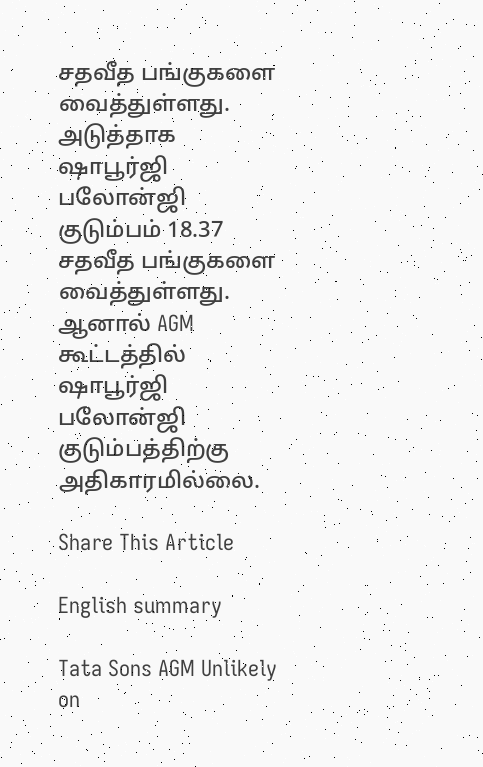சதவீத பங்குகளை வைத்துள்ளது. அடுத்தாக ஷாபூர்ஜி பலோன்ஜி குடும்பம் 18.37 சதவீத பங்குகளை வைத்துள்ளது. ஆனால் AGM கூட்டத்தில் ஷாபூர்ஜி பலோன்ஜி குடும்பத்திற்கு அதிகாரமில்லை.

Share This Article

English summary

Tata Sons AGM Unlikely on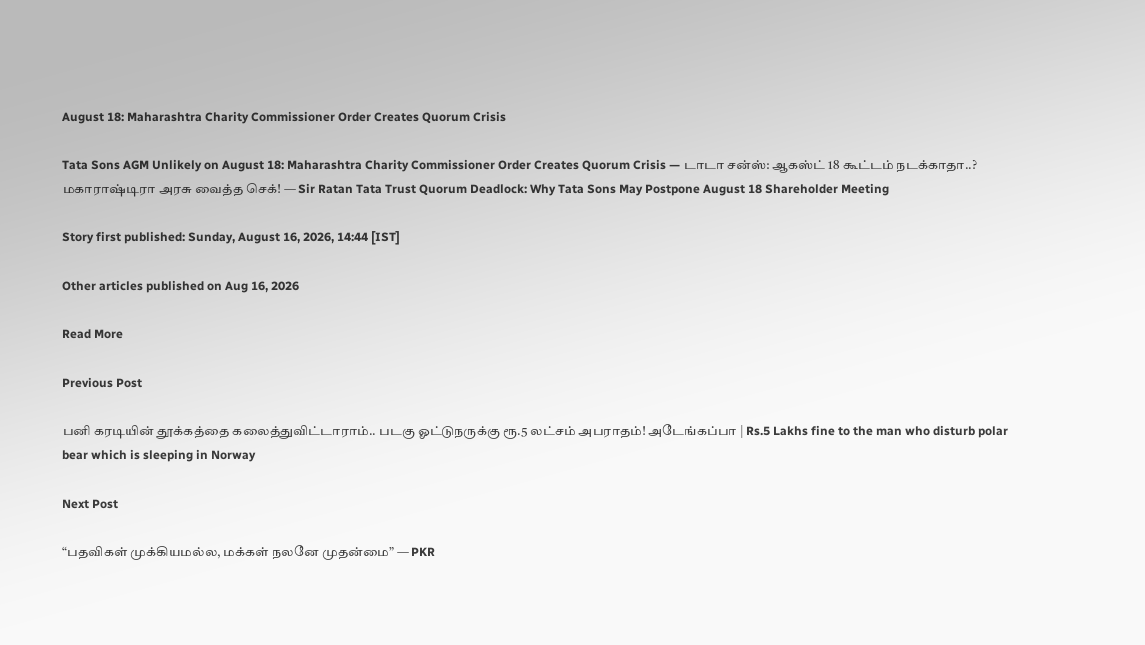August 18: Maharashtra Charity Commissioner Order Creates Quorum Crisis

Tata Sons AGM Unlikely on August 18: Maharashtra Charity Commissioner Order Creates Quorum Crisis — டாடா சன்ஸ்: ஆகஸ்ட் 18 கூட்டம் நடக்காதா..? மகாராஷ்டிரா அரசு வைத்த செக்! — Sir Ratan Tata Trust Quorum Deadlock: Why Tata Sons May Postpone August 18 Shareholder Meeting

Story first published: Sunday, August 16, 2026, 14:44 [IST]

Other articles published on Aug 16, 2026

Read More

Previous Post

பனி கரடியின் தூக்கத்தை கலைத்துவிட்டாராம்.. படகு ஓட்டுநருக்கு ரூ.5 லட்சம் அபராதம்! அடேங்கப்பா | Rs.5 Lakhs fine to the man who disturb polar bear which is sleeping in Norway

Next Post

“பதவிகள் முக்கியமல்ல, மக்கள் நலனே முதன்மை” — PKR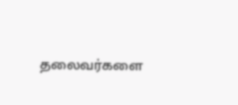தலைவர்களை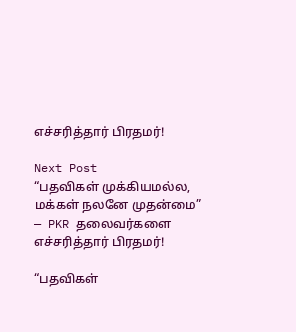எச்சரித்தார் பிரதமர்!

Next Post
“பதவிகள் முக்கியமல்ல, மக்கள் நலனே முதன்மை” — PKR தலைவர்களை எச்சரித்தார் பிரதமர்!

“பதவிகள்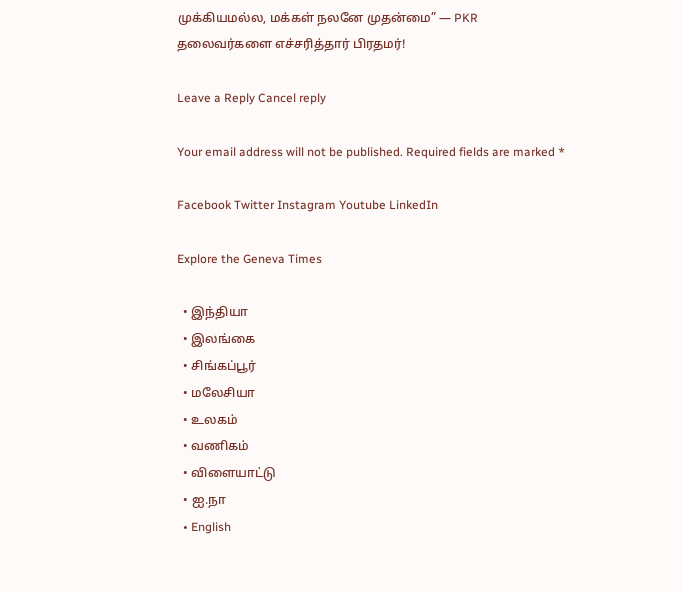முக்கியமல்ல, மக்கள் நலனே முதன்மை” — PKR தலைவர்களை எச்சரித்தார் பிரதமர்!

Leave a Reply Cancel reply

Your email address will not be published. Required fields are marked *

Facebook Twitter Instagram Youtube LinkedIn

Explore the Geneva Times

  • இந்தியா
  • இலங்கை
  • சிங்கப்பூர்
  • மலேசியா
  • உலகம்
  • வணிகம்
  • விளையாட்டு
  • ஐ.நா
  • English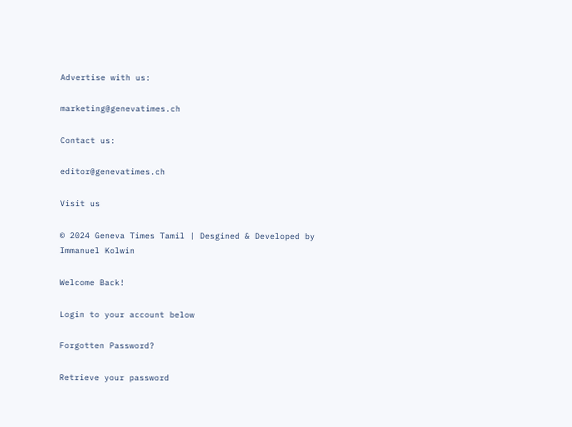Advertise with us:

marketing@genevatimes.ch

Contact us:

editor@genevatimes.ch

Visit us

© 2024 Geneva Times Tamil | Desgined & Developed by Immanuel Kolwin

Welcome Back!

Login to your account below

Forgotten Password?

Retrieve your password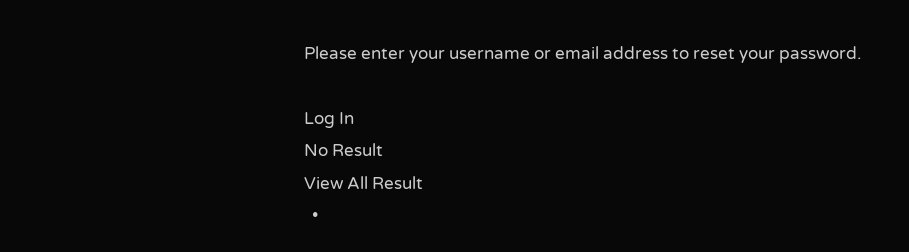Please enter your username or email address to reset your password.

Log In
No Result
View All Result
  •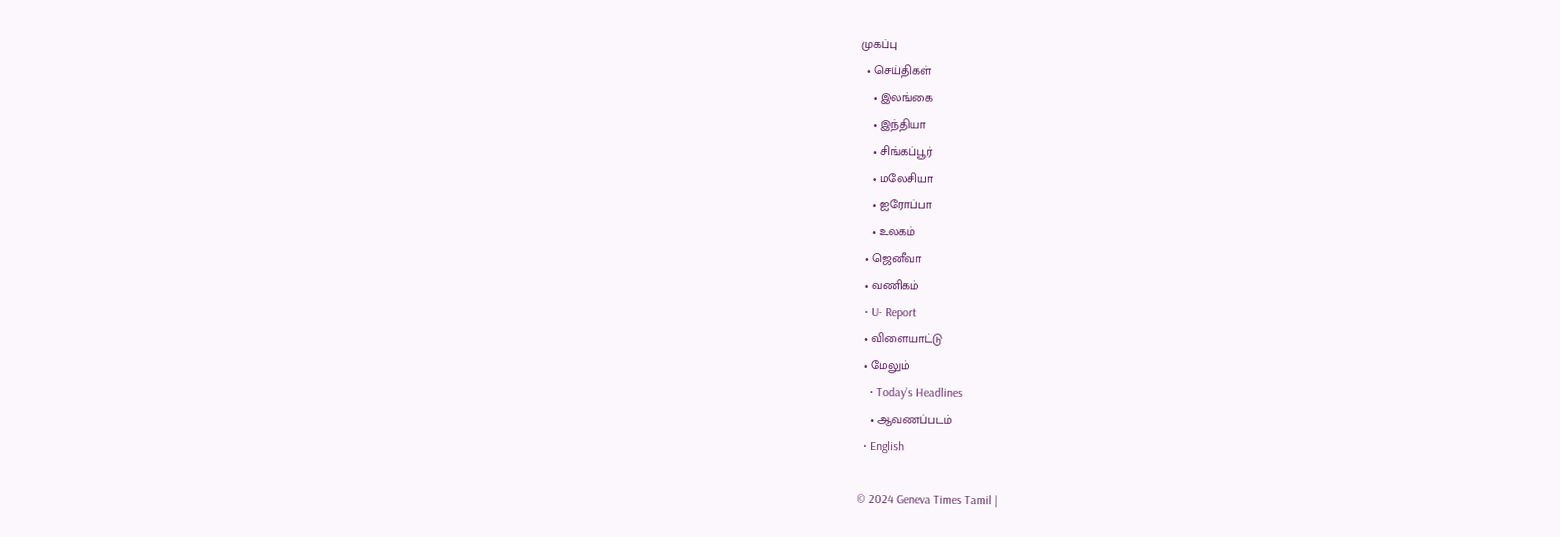முகப்பு
  • செய்திகள்
    • இலங்கை
    • இந்தியா
    • சிங்கப்பூர்
    • மலேசியா
    • ஐரோப்பா
    • உலகம்
  • ஜெனீவா
  • வணிகம்
  • U- Report
  • விளையாட்டு
  • மேலும்
    • Today’s Headlines
    • ஆவணப்படம்
  • English

© 2024 Geneva Times Tamil |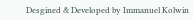Desgined & Developed by Immanuel Kolwin